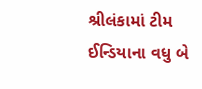શ્રીલંકામાં ટીમ ઈન્ડિયાના વધુ બે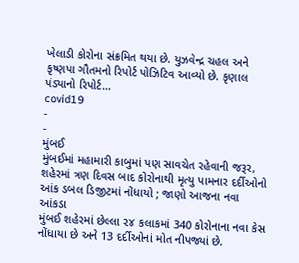ખેલાડી કોરોના સંક્રમિત થયા છે. યુઝવેન્દ્ર ચહલ અને કૃષ્ણપા ગૌતમનો રિપોર્ટ પોઝિટિવ આવ્યો છે. કૃણાલ પંડ્યાનો રિપોર્ટ…
covid19
-
-
મુંબઈ
મુંબઈમાં મહામારી કાબુમાં પણ સાવચેત રહેવાની જરૂર, શહેરમાં ત્રણ દિવસ બાદ કોરોનાથી મૃત્યુ પામનાર દર્દીઓનો આંક ડબલ ડિજીટમાં નોંધાયો ; જાણો આજના નવા આંકડા
મુંબઈ શહેરમાં છેલ્લા ૨૪ કલાકમાં 340 કોરોનાના નવા કેસ નોંધાયા છે અને 13 દર્દીઓનાં મોત નીપજ્યાં છે.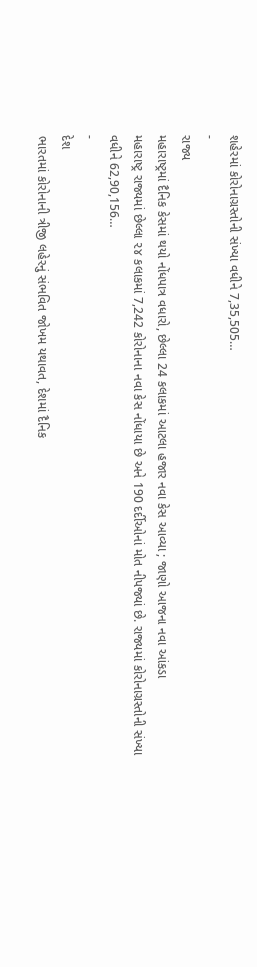શહેરમાં કોરોનાગ્રસ્તોની સંખ્યા વધીને 7,35,505…
-
રાજ્ય
મહારાષ્ટ્રમાં દૈનિક કેસમાં થયો નોંધપાત્ર વધારો, છેલ્લા 24 કલાકમાં આટલા હજાર નવા કેસ આવ્યા ; જાણો આજના નવા આંકડા
મહારાષ્ટ્ર રાજ્યમાં છેલ્લા ૨૪ કલાકમાં 7,242 કોરોનાના નવા કેસ નોંધાયા છે અને 190 દર્દીઓનાં મોત નીપજ્યાં છે. રાજ્યમાં કોરોનાગ્રસ્તોની સંખ્યા વધીને 62,90,156…
-
દેશ
ભારતમાં કોરોનાની ત્રીજી લહેરનું સંભવિત જોખમ યથાવત, દેશમાં દૈનિક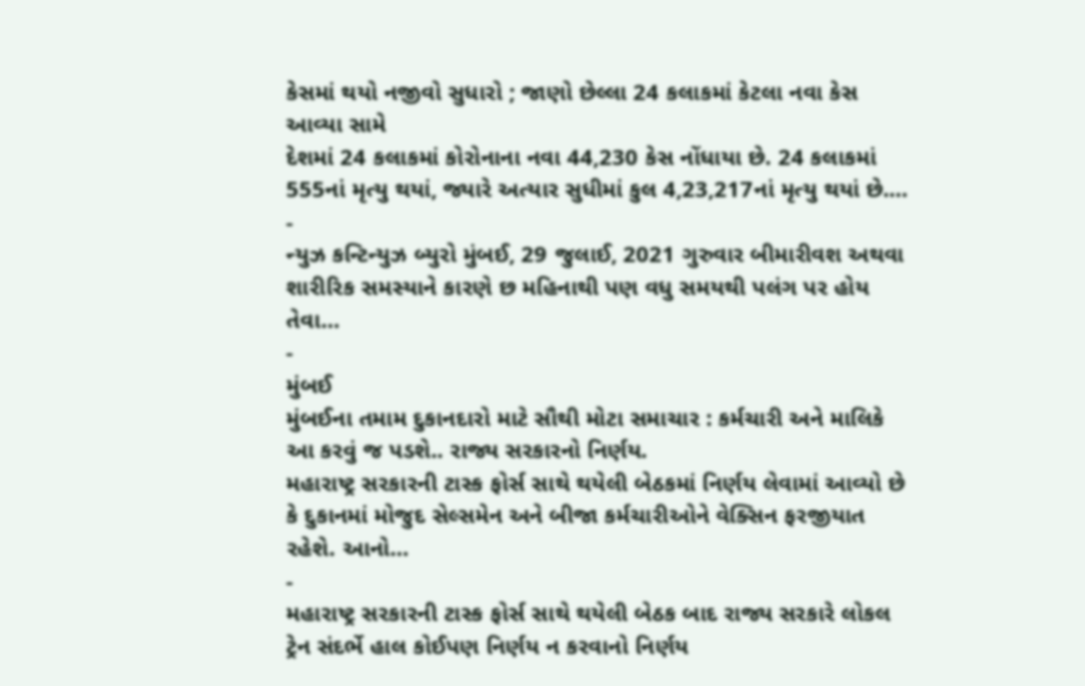કેસમાં થયો નજીવો સુધારો ; જાણો છેલ્લા 24 કલાકમાં કેટલા નવા કેસ આવ્યા સામે
દેશમાં 24 કલાકમાં કોરોનાના નવા 44,230 કેસ નોંધાયા છે. 24 કલાકમાં 555નાં મૃત્યુ થયાં, જ્યારે અત્યાર સુધીમાં કુલ 4,23,217નાં મૃત્યુ થયાં છે.…
-
ન્યુઝ કન્ટિન્યુઝ બ્યુરો મુંબઈ, 29 જુલાઈ, 2021 ગુરુવાર બીમારીવશ અથવા શારીરિક સમસ્યાને કારણે છ મહિનાથી પણ વધુ સમયથી પલંગ પર હોય તેવા…
-
મુંબઈ
મુંબઈના તમામ દુકાનદારો માટે સૌથી મોટા સમાચાર : કર્મચારી અને માલિકે આ કરવું જ પડશે.. રાજ્ય સરકારનો નિર્ણય.
મહારાષ્ટ્ર સરકારની ટાસ્ક ફોર્સ સાથે થયેલી બેઠકમાં નિર્ણય લેવામાં આવ્યો છે કે દુકાનમાં મોજુદ સેલ્સમેન અને બીજા કર્મચારીઓને વેક્સિન ફરજીયાત રહેશે. આનો…
-
મહારાષ્ટ્ર સરકારની ટાસ્ક ફોર્સ સાથે થયેલી બેઠક બાદ રાજ્ય સરકારે લોકલ ટ્રેન સંદર્ભે હાલ કોઈપણ નિર્ણય ન કરવાનો નિર્ણય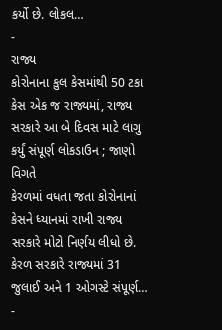કર્યો છે. લોકલ…
-
રાજ્ય
કોરોનાના કુલ કેસમાંથી 50 ટકા કેસ એક જ રાજ્યમાં, રાજ્ય સરકારે આ બે દિવસ માટે લાગુ કર્યું સંપૂર્ણ લોકડાઉન ; જાણો વિગતે
કેરળમાં વધતા જતા કોરોનાનાં કેસને ધ્યાનમાં રાખી રાજ્ય સરકારે મોટો નિર્ણય લીધો છે. કેરળ સરકારે રાજ્યમાં 31 જુલાઈ અને 1 ઓગસ્ટે સંપૂર્ણ…
-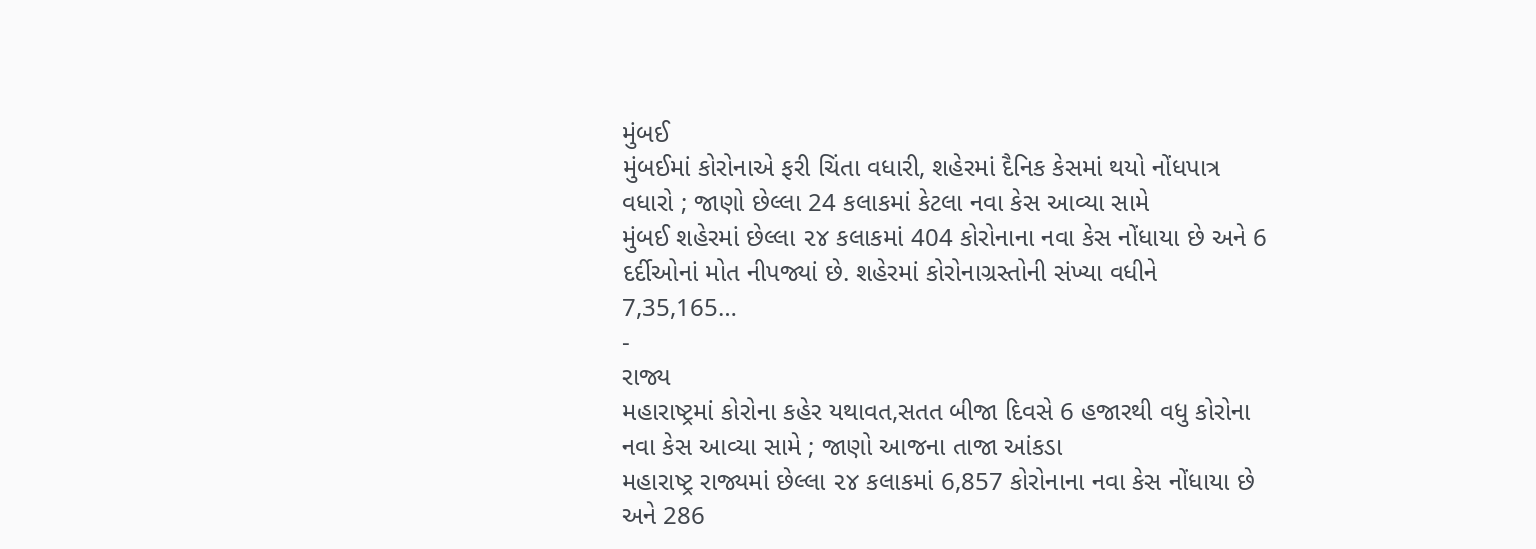મુંબઈ
મુંબઈમાં કોરોનાએ ફરી ચિંતા વધારી, શહેરમાં દૈનિક કેસમાં થયો નોંધપાત્ર વધારો ; જાણો છેલ્લા 24 કલાકમાં કેટલા નવા કેસ આવ્યા સામે
મુંબઈ શહેરમાં છેલ્લા ૨૪ કલાકમાં 404 કોરોનાના નવા કેસ નોંધાયા છે અને 6 દર્દીઓનાં મોત નીપજ્યાં છે. શહેરમાં કોરોનાગ્રસ્તોની સંખ્યા વધીને 7,35,165…
-
રાજ્ય
મહારાષ્ટ્રમાં કોરોના કહેર યથાવત,સતત બીજા દિવસે 6 હજારથી વધુ કોરોના નવા કેસ આવ્યા સામે ; જાણો આજના તાજા આંકડા
મહારાષ્ટ્ર રાજ્યમાં છેલ્લા ૨૪ કલાકમાં 6,857 કોરોનાના નવા કેસ નોંધાયા છે અને 286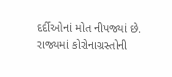દર્દીઓનાં મોત નીપજ્યાં છે. રાજ્યમાં કોરોનાગ્રસ્તોની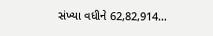સંખ્યા વધીને 62,82,914…